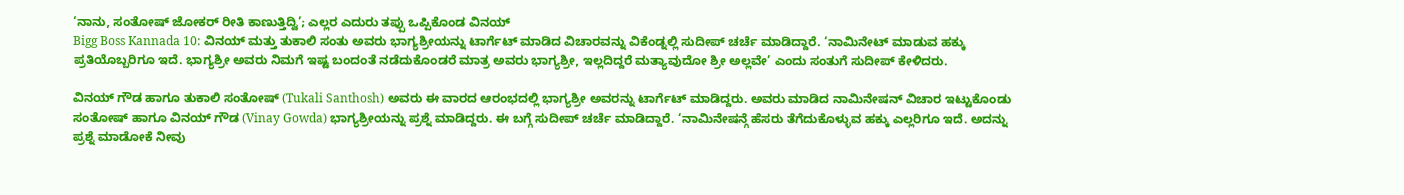‘ನಾನು, ಸಂತೋಷ್ ಜೋಕರ್ ರೀತಿ ಕಾಣುತ್ತಿದ್ವಿ’; ಎಲ್ಲರ ಎದುರು ತಪ್ಪು ಒಪ್ಪಿಕೊಂಡ ವಿನಯ್
Bigg Boss Kannada 10: ವಿನಯ್ ಮತ್ತು ತುಕಾಲಿ ಸಂತು ಅವರು ಭಾಗ್ಯಶ್ರೀಯನ್ನು ಟಾರ್ಗೆಟ್ ಮಾಡಿದ ವಿಚಾರವನ್ನು ವಿಕೆಂಡ್ನಲ್ಲಿ ಸುದೀಪ್ ಚರ್ಚೆ ಮಾಡಿದ್ದಾರೆ. ‘ನಾಮಿನೇಟ್ ಮಾಡುವ ಹಕ್ಕು ಪ್ರತಿಯೊಬ್ಬರಿಗೂ ಇದೆ. ಭಾಗ್ಯಶ್ರೀ ಅವರು ನಿಮಗೆ ಇಷ್ಟ ಬಂದಂತೆ ನಡೆದುಕೊಂಡರೆ ಮಾತ್ರ ಅವರು ಭಾಗ್ಯಶ್ರೀ, ಇಲ್ಲದಿದ್ದರೆ ಮತ್ಯಾವುದೋ ಶ್ರೀ ಅಲ್ಲವೇ’ ಎಂದು ಸಂತುಗೆ ಸುದೀಪ್ ಕೇಳಿದರು.

ವಿನಯ್ ಗೌಡ ಹಾಗೂ ತುಕಾಲಿ ಸಂತೋಷ್ (Tukali Santhosh) ಅವರು ಈ ವಾರದ ಆರಂಭದಲ್ಲಿ ಭಾಗ್ಯಶ್ರೀ ಅವರನ್ನು ಟಾರ್ಗೆಟ್ ಮಾಡಿದ್ದರು. ಅವರು ಮಾಡಿದ ನಾಮಿನೇಷನ್ ವಿಚಾರ ಇಟ್ಟುಕೊಂಡು ಸಂತೋಷ್ ಹಾಗೂ ವಿನಯ್ ಗೌಡ (Vinay Gowda) ಭಾಗ್ಯಶ್ರೀಯನ್ನು ಪ್ರಶ್ನೆ ಮಾಡಿದ್ದರು. ಈ ಬಗ್ಗೆ ಸುದೀಪ್ ಚರ್ಚೆ ಮಾಡಿದ್ದಾರೆ. ‘ನಾಮಿನೇಷನ್ಗೆ ಹೆಸರು ತೆಗೆದುಕೊಳ್ಳುವ ಹಕ್ಕು ಎಲ್ಲರಿಗೂ ಇದೆ. ಅದನ್ನು ಪ್ರಶ್ನೆ ಮಾಡೋಕೆ ನೀವು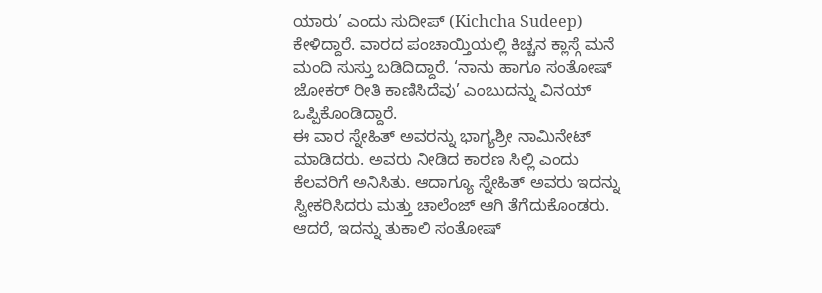ಯಾರು’ ಎಂದು ಸುದೀಪ್ (Kichcha Sudeep) ಕೇಳಿದ್ದಾರೆ. ವಾರದ ಪಂಚಾಯ್ತಿಯಲ್ಲಿ ಕಿಚ್ಚನ ಕ್ಲಾಸ್ಗೆ ಮನೆ ಮಂದಿ ಸುಸ್ತು ಬಡಿದಿದ್ದಾರೆ. ‘ನಾನು ಹಾಗೂ ಸಂತೋಷ್ ಜೋಕರ್ ರೀತಿ ಕಾಣಿಸಿದೆವು’ ಎಂಬುದನ್ನು ವಿನಯ್ ಒಪ್ಪಿಕೊಂಡಿದ್ದಾರೆ.
ಈ ವಾರ ಸ್ನೇಹಿತ್ ಅವರನ್ನು ಭಾಗ್ಯಶ್ರೀ ನಾಮಿನೇಟ್ ಮಾಡಿದರು. ಅವರು ನೀಡಿದ ಕಾರಣ ಸಿಲ್ಲಿ ಎಂದು ಕೆಲವರಿಗೆ ಅನಿಸಿತು. ಆದಾಗ್ಯೂ ಸ್ನೇಹಿತ್ ಅವರು ಇದನ್ನು ಸ್ವೀಕರಿಸಿದರು ಮತ್ತು ಚಾಲೆಂಜ್ ಆಗಿ ತೆಗೆದುಕೊಂಡರು. ಆದರೆ, ಇದನ್ನು ತುಕಾಲಿ ಸಂತೋಷ್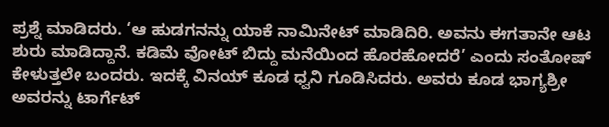ಪ್ರಶ್ನೆ ಮಾಡಿದರು. ‘ಆ ಹುಡಗನನ್ನು ಯಾಕೆ ನಾಮಿನೇಟ್ ಮಾಡಿದಿರಿ. ಅವನು ಈಗತಾನೇ ಆಟ ಶುರು ಮಾಡಿದ್ದಾನೆ. ಕಡಿಮೆ ವೋಟ್ ಬಿದ್ದು ಮನೆಯಿಂದ ಹೊರಹೋದರೆ’ ಎಂದು ಸಂತೋಷ್ ಕೇಳುತ್ತಲೇ ಬಂದರು. ಇದಕ್ಕೆ ವಿನಯ್ ಕೂಡ ಧ್ವನಿ ಗೂಡಿಸಿದರು. ಅವರು ಕೂಡ ಭಾಗ್ಯಶ್ರೀ ಅವರನ್ನು ಟಾರ್ಗೆಟ್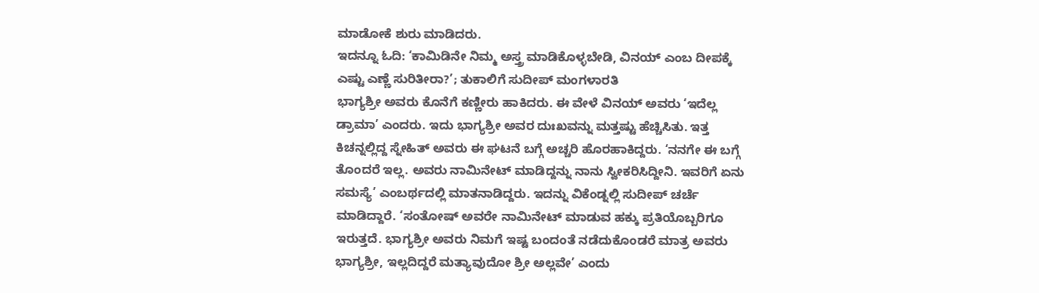ಮಾಡೋಕೆ ಶುರು ಮಾಡಿದರು.
ಇದನ್ನೂ ಓದಿ: ‘ಕಾಮಿಡಿನೇ ನಿಮ್ಮ ಅಸ್ತ್ರ ಮಾಡಿಕೊಳ್ಳಬೇಡಿ, ವಿನಯ್ ಎಂಬ ದೀಪಕ್ಕೆ ಎಷ್ಟು ಎಣ್ಣೆ ಸುರಿತೀರಾ?’; ತುಕಾಲಿಗೆ ಸುದೀಪ್ ಮಂಗಳಾರತಿ
ಭಾಗ್ಯಶ್ರೀ ಅವರು ಕೊನೆಗೆ ಕಣ್ಣೀರು ಹಾಕಿದರು. ಈ ವೇಳೆ ವಿನಯ್ ಅವರು ‘ಇದೆಲ್ಲ ಡ್ರಾಮಾ’ ಎಂದರು. ಇದು ಭಾಗ್ಯಶ್ರೀ ಅವರ ದುಃಖವನ್ನು ಮತ್ತಷ್ಟು ಹೆಚ್ಚಿಸಿತು. ಇತ್ತ ಕಿಚನ್ನಲ್ಲಿದ್ದ ಸ್ನೇಹಿತ್ ಅವರು ಈ ಘಟನೆ ಬಗ್ಗೆ ಅಚ್ಚರಿ ಹೊರಹಾಕಿದ್ದರು. ‘ನನಗೇ ಈ ಬಗ್ಗೆ ತೊಂದರೆ ಇಲ್ಲ. ಅವರು ನಾಮಿನೇಟ್ ಮಾಡಿದ್ದನ್ನು ನಾನು ಸ್ವೀಕರಿಸಿದ್ದೀನಿ. ಇವರಿಗೆ ಏನು ಸಮಸ್ಯೆ’ ಎಂಬರ್ಥದಲ್ಲಿ ಮಾತನಾಡಿದ್ದರು. ಇದನ್ನು ವಿಕೆಂಡ್ನಲ್ಲಿ ಸುದೀಪ್ ಚರ್ಚೆ ಮಾಡಿದ್ದಾರೆ. ‘ಸಂತೋಷ್ ಅವರೇ ನಾಮಿನೇಟ್ ಮಾಡುವ ಹಕ್ಕು ಪ್ರತಿಯೊಬ್ಬರಿಗೂ ಇರುತ್ತದೆ. ಭಾಗ್ಯಶ್ರೀ ಅವರು ನಿಮಗೆ ಇಷ್ಟ ಬಂದಂತೆ ನಡೆದುಕೊಂಡರೆ ಮಾತ್ರ ಅವರು ಭಾಗ್ಯಶ್ರೀ, ಇಲ್ಲದಿದ್ದರೆ ಮತ್ಯಾವುದೋ ಶ್ರೀ ಅಲ್ಲವೇ’ ಎಂದು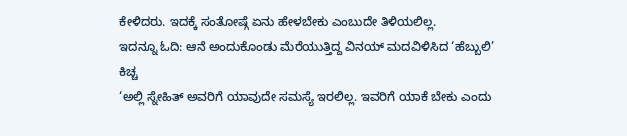ಕೇಳಿದರು. ಇದಕ್ಕೆ ಸಂತೋಷ್ಗೆ ಏನು ಹೇಳಬೇಕು ಎಂಬುದೇ ತಿಳಿಯಲಿಲ್ಲ.
ಇದನ್ನೂ ಓದಿ: ಆನೆ ಅಂದುಕೊಂಡು ಮೆರೆಯುತ್ತಿದ್ದ ವಿನಯ್ ಮದವಿಳಿಸಿದ ‘ಹೆಬ್ಬುಲಿ’ ಕಿಚ್ಚ
‘ಅಲ್ಲಿ ಸ್ನೇಹಿತ್ ಅವರಿಗೆ ಯಾವುದೇ ಸಮಸ್ಯೆ ಇರಲಿಲ್ಲ. ಇವರಿಗೆ ಯಾಕೆ ಬೇಕು ಎಂದು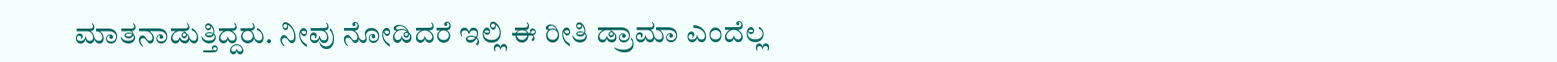ಮಾತನಾಡುತ್ತಿದ್ದರು. ನೀವು ನೋಡಿದರೆ ಇಲ್ಲಿ ಈ ರೀತಿ ಡ್ರಾಮಾ ಎಂದೆಲ್ಲ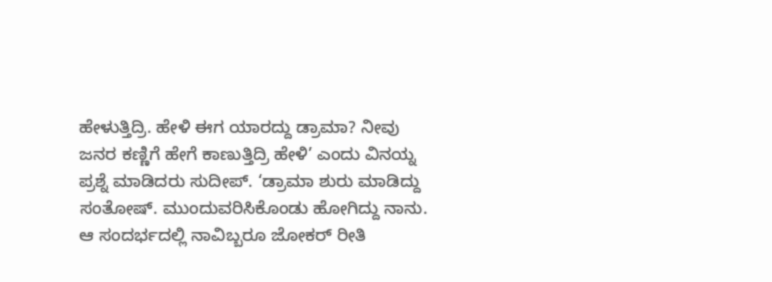ಹೇಳುತ್ತಿದ್ರಿ. ಹೇಳಿ ಈಗ ಯಾರದ್ದು ಡ್ರಾಮಾ? ನೀವು ಜನರ ಕಣ್ಣಿಗೆ ಹೇಗೆ ಕಾಣುತ್ತಿದ್ರಿ ಹೇಳಿ’ ಎಂದು ವಿನಯ್ನ ಪ್ರಶ್ನೆ ಮಾಡಿದರು ಸುದೀಪ್. ‘ಡ್ರಾಮಾ ಶುರು ಮಾಡಿದ್ದು ಸಂತೋಷ್. ಮುಂದುವರಿಸಿಕೊಂಡು ಹೋಗಿದ್ದು ನಾನು. ಆ ಸಂದರ್ಭದಲ್ಲಿ ನಾವಿಬ್ಬರೂ ಜೋಕರ್ ರೀತಿ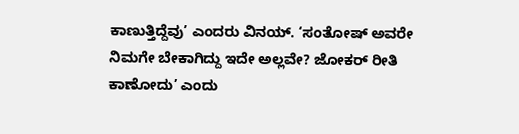ಕಾಣುತ್ತಿದ್ದೆವು’ ಎಂದರು ವಿನಯ್. ‘ಸಂತೋಷ್ ಅವರೇ ನಿಮಗೇ ಬೇಕಾಗಿದ್ದು ಇದೇ ಅಲ್ಲವೇ? ಜೋಕರ್ ರೀತಿ ಕಾಣೋದು’ ಎಂದು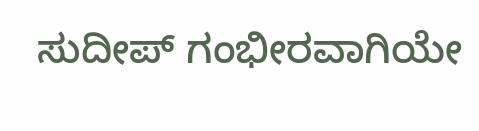ಸುದೀಪ್ ಗಂಭೀರವಾಗಿಯೇ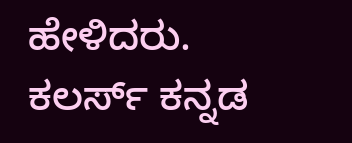ಹೇಳಿದರು. ಕಲರ್ಸ್ ಕನ್ನಡ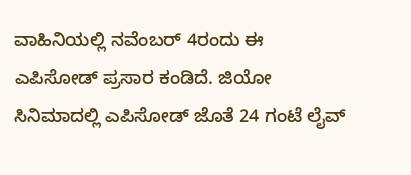ವಾಹಿನಿಯಲ್ಲಿ ನವೆಂಬರ್ 4ರಂದು ಈ ಎಪಿಸೋಡ್ ಪ್ರಸಾರ ಕಂಡಿದೆ. ಜಿಯೋ ಸಿನಿಮಾದಲ್ಲಿ ಎಪಿಸೋಡ್ ಜೊತೆ 24 ಗಂಟೆ ಲೈವ್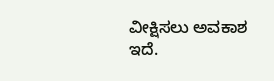ವೀಕ್ಷಿಸಲು ಅವಕಾಶ ಇದೆ.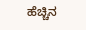ಹೆಚ್ಚಿನ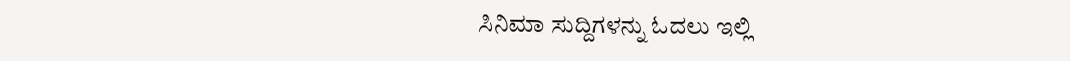ಸಿನಿಮಾ ಸುದ್ದಿಗಳನ್ನು ಓದಲು ಇಲ್ಲಿ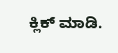ಕ್ಲಿಕ್ ಮಾಡಿ.